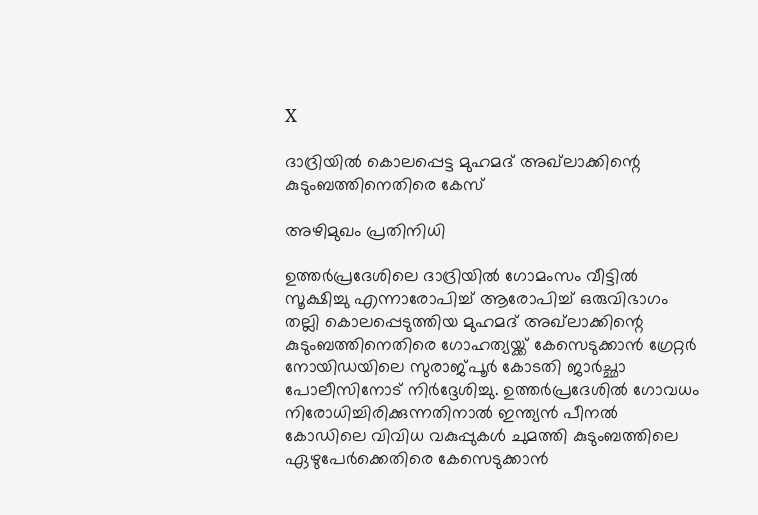X

ദാദ്രിയില്‍ കൊലപ്പെട്ട മുഹമദ് അഖ്‌ലാക്കിന്റെ കുടുംബത്തിനെതിരെ കേസ്

അഴിമുഖം പ്രതിനിധി

ഉത്തര്‍പ്രദേശിലെ ദാദ്രിയില്‍ ഗോമംസം വീട്ടില്‍ സൂക്ഷിച്ചു എന്നാരോപിച്ച് ആരോപിച്ച് ഒരുവിഭാഗം തല്ലി കൊലപ്പെടുത്തിയ മുഹമദ് അഖ്‌ലാക്കിന്റെ കുടുംബത്തിനെതിരെ ഗോഹത്യയ്ക്ക് കേസെടുക്കാന്‍ ഗ്രേറ്റര്‍ നോയിഡയിലെ സുരാജ്പൂര്‍ കോടതി ജാര്‍ച്ഛാ പോലീസിനോട് നിര്‍ദ്ദേശിച്ചു. ഉത്തര്‍പ്രദേശില്‍ ഗോവധം നിരോധിച്ചിരിക്കുന്നതിനാല്‍ ഇന്ത്യന്‍ പീനല്‍ കോഡിലെ വിവിധ വകുപ്പുകള്‍ ചുമത്തി കുടുംബത്തിലെ ഏഴുപേര്‍ക്കെതിരെ കേസെടുക്കാന്‍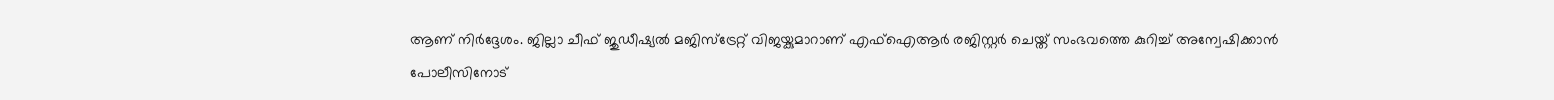ആണ് നിര്‍ദ്ദേശം. ജില്ലാ ചീഫ് ജുഡീഷ്യല്‍ മജിസ്‌ട്രേറ്റ് വിജയ്കുമാറാണ് എഫ്‌ഐആര്‍ രജിസ്റ്റര്‍ ചെയ്ത് സംഭവത്തെ കുറിച്ച് അന്വേഷിക്കാന്‍ പോലീസിനോട്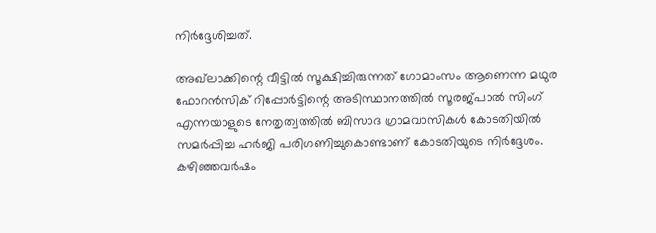നിര്‍ദ്ദേശിച്ചത്.

അഖ്‌ലാക്കിന്റെ വീട്ടില്‍ സൂക്ഷിച്ചിരുന്നത് ഗോമാംസം ആണെന്ന മഥുര ഫോറന്‍സിക് റിപ്പോര്‍ട്ടിന്റെ അടിസ്ഥാനത്തില്‍ സൂരജ്പാല്‍ സിംഗ് എന്നയാളുടെ നേതൃത്വത്തില്‍ ബിസാദ ഗ്രാമവാസികള്‍ കോടതിയില്‍ സമര്‍പ്പിച്ച ഹര്‍ജി പരിഗണിച്ചുകൊണ്ടാണ് കോടതിയുടെ നിര്‍ദ്ദേശം.
കഴിഞ്ഞവര്‍ഷം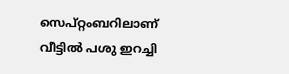സെപ്റ്റംബറിലാണ് വീട്ടില്‍ പശു ഇറച്ചി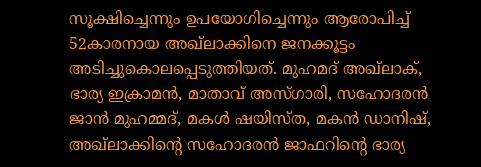സൂക്ഷിച്ചെന്നും ഉപയോഗിച്ചെന്നും ആരോപിച്ച് 52കാരനായ അഖ്‌ലാക്കിനെ ജനക്കൂട്ടം അടിച്ചുകൊലപ്പെടുത്തിയത്. മുഹമദ് അഖ്‌ലാക്, ഭാര്യ ഇക്രാമന്‍, മാതാവ് അസ്ഗാരി, സഹോദരന്‍ ജാന്‍ മുഹമ്മദ്, മകള്‍ ഷയിസ്ത, മകന്‍ ഡാനിഷ്, അഖ്‌ലാക്കിന്റെ സഹോദരന്‍ ജാഫറിന്റെ ഭാര്യ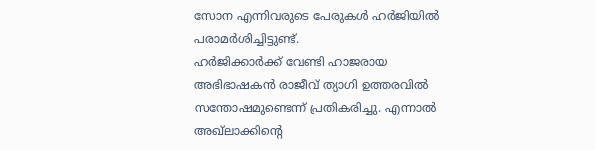സോന എന്നിവരുടെ പേരുകള്‍ ഹര്‍ജിയില്‍ പരാമര്‍ശിച്ചിട്ടുണ്ട്.
ഹര്‍ജിക്കാര്‍ക്ക് വേണ്ടി ഹാജരായ അഭിഭാഷകന്‍ രാജീവ് ത്യാഗി ഉത്തരവില്‍ സന്തോഷമുണ്ടെന്ന് പ്രതികരിച്ചു. എന്നാല്‍ അഖ്‌ലാക്കിന്റെ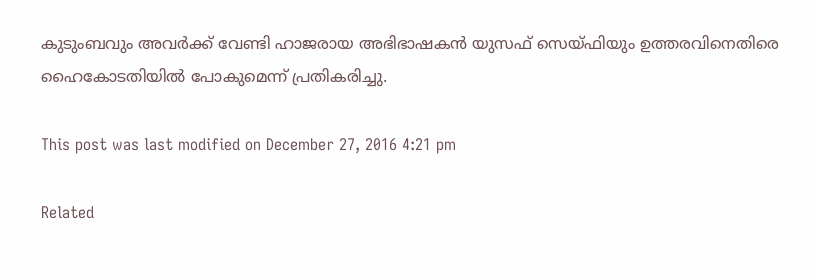കുടുംബവും അവര്‍ക്ക് വേണ്ടി ഹാജരായ അഭിഭാഷകന്‍ യുസഫ് സെയ്ഫിയും ഉത്തരവിനെതിരെ ഹൈകോടതിയില്‍ പോകുമെന്ന് പ്രതികരിച്ചു.

This post was last modified on December 27, 2016 4:21 pm

Related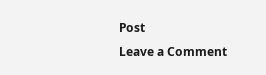Post
Leave a Comment